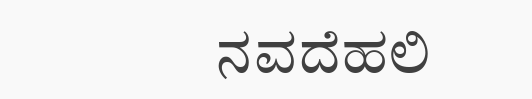ನವದೆಹಲಿ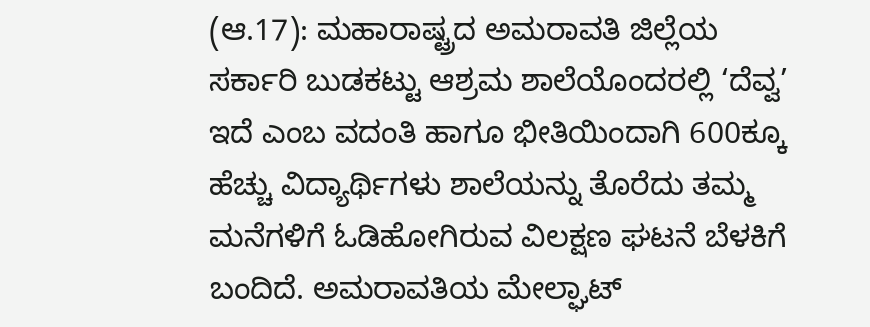(ಆ.17): ಮಹಾರಾಷ್ಟ್ರದ ಅಮರಾವತಿ ಜಿಲ್ಲೆಯ ಸರ್ಕಾರಿ ಬುಡಕಟ್ಟು ಆಶ್ರಮ ಶಾಲೆಯೊಂದರಲ್ಲಿ ‘ದೆವ್ವ’ ಇದೆ ಎಂಬ ವದಂತಿ ಹಾಗೂ ಭೀತಿಯಿಂದಾಗಿ 600ಕ್ಕೂ ಹೆಚ್ಚು ವಿದ್ಯಾರ್ಥಿಗಳು ಶಾಲೆಯನ್ನು ತೊರೆದು ತಮ್ಮ ಮನೆಗಳಿಗೆ ಓಡಿಹೋಗಿರುವ ವಿಲಕ್ಷಣ ಘಟನೆ ಬೆಳಕಿಗೆ ಬಂದಿದೆ. ಅಮರಾವತಿಯ ಮೇಲ್ಘಾಟ್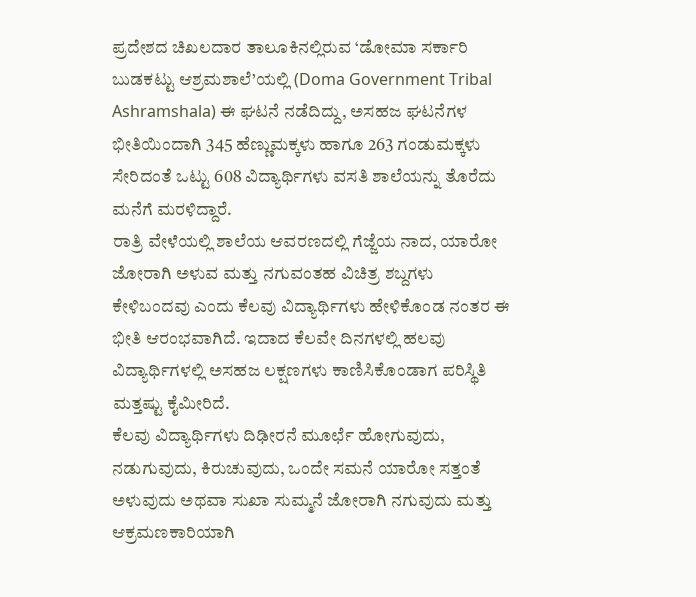ಪ್ರದೇಶದ ಚಿಖಲದಾರ ತಾಲೂಕಿನಲ್ಲಿರುವ ‘ಡೋಮಾ ಸರ್ಕಾರಿ ಬುಡಕಟ್ಟು ಆಶ್ರಮಶಾಲೆ’ಯಲ್ಲಿ (Doma Government Tribal Ashramshala) ಈ ಘಟನೆ ನಡೆದಿದ್ದು, ಅಸಹಜ ಘಟನೆಗಳ ಭೀತಿಯಿಂದಾಗಿ 345 ಹೆಣ್ಣುಮಕ್ಕಳು ಹಾಗೂ 263 ಗಂಡುಮಕ್ಕಳು ಸೇರಿದಂತೆ ಒಟ್ಟು 608 ವಿದ್ಯಾರ್ಥಿಗಳು ವಸತಿ ಶಾಲೆಯನ್ನು ತೊರೆದು ಮನೆಗೆ ಮರಳಿದ್ದಾರೆ.
ರಾತ್ರಿ ವೇಳೆಯಲ್ಲಿ ಶಾಲೆಯ ಆವರಣದಲ್ಲಿ ಗೆಜ್ಜೆಯ ನಾದ, ಯಾರೋ ಜೋರಾಗಿ ಅಳುವ ಮತ್ತು ನಗುವಂತಹ ವಿಚಿತ್ರ ಶಬ್ದಗಳು ಕೇಳಿಬಂದವು ಎಂದು ಕೆಲವು ವಿದ್ಯಾರ್ಥಿಗಳು ಹೇಳಿಕೊಂಡ ನಂತರ ಈ ಭೀತಿ ಆರಂಭವಾಗಿದೆ. ಇದಾದ ಕೆಲವೇ ದಿನಗಳಲ್ಲಿ ಹಲವು ವಿದ್ಯಾರ್ಥಿಗಳಲ್ಲಿ ಅಸಹಜ ಲಕ್ಷಣಗಳು ಕಾಣಿಸಿಕೊಂಡಾಗ ಪರಿಸ್ಥಿತಿ ಮತ್ತಷ್ಟು ಕೈಮೀರಿದೆ.
ಕೆಲವು ವಿದ್ಯಾರ್ಥಿಗಳು ದಿಢೀರನೆ ಮೂರ್ಛೆ ಹೋಗುವುದು, ನಡುಗುವುದು, ಕಿರುಚುವುದು, ಒಂದೇ ಸಮನೆ ಯಾರೋ ಸತ್ತಂತೆ ಅಳುವುದು ಅಥವಾ ಸುಖಾ ಸುಮ್ಮನೆ ಜೋರಾಗಿ ನಗುವುದು ಮತ್ತು ಆಕ್ರಮಣಕಾರಿಯಾಗಿ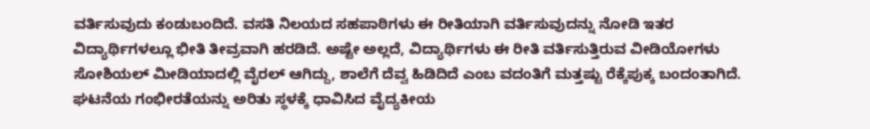ವರ್ತಿಸುವುದು ಕಂಡುಬಂದಿದೆ. ವಸತಿ ನಿಲಯದ ಸಹಪಾಠಿಗಳು ಈ ರೀತಿಯಾಗಿ ವರ್ತಿಸುವುದನ್ನು ನೋಡಿ ಇತರ ವಿದ್ಯಾರ್ಥಿಗಳಲ್ಲೂ ಭೀತಿ ತೀವ್ರವಾಗಿ ಹರಡಿದೆ. ಅಷ್ಟೇ ಅಲ್ಲದೆ, ವಿದ್ಯಾರ್ಥಿಗಳು ಈ ರೀತಿ ವರ್ತಿಸುತ್ತಿರುವ ವೀಡಿಯೋಗಳು ಸೋಶಿಯಲ್ ಮೀಡಿಯಾದಲ್ಲಿ ವೈರಲ್ ಆಗಿದ್ದು, ಶಾಲೆಗೆ ದೆವ್ವ ಹಿಡಿದಿದೆ ಎಂಬ ವದಂತಿಗೆ ಮತ್ತಷ್ಟು ರೆಕ್ಕೆಪುಕ್ಕ ಬಂದಂತಾಗಿದೆ.
ಘಟನೆಯ ಗಂಭೀರತೆಯನ್ನು ಅರಿತು ಸ್ಥಳಕ್ಕೆ ಧಾವಿಸಿದ ವೈದ್ಯಕೀಯ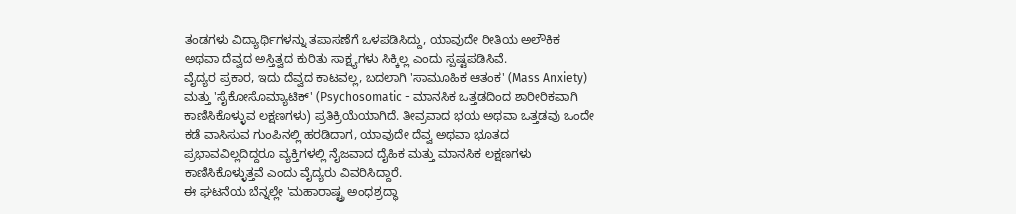ತಂಡಗಳು ವಿದ್ಯಾರ್ಥಿಗಳನ್ನು ತಪಾಸಣೆಗೆ ಒಳಪಡಿಸಿದ್ದು, ಯಾವುದೇ ರೀತಿಯ ಅಲೌಕಿಕ ಅಥವಾ ದೆವ್ವದ ಅಸ್ತಿತ್ವದ ಕುರಿತು ಸಾಕ್ಷ್ಯಗಳು ಸಿಕ್ಕಿಲ್ಲ ಎಂದು ಸ್ಪಷ್ಟಪಡಿಸಿವೆ.
ವೈದ್ಯರ ಪ್ರಕಾರ, ಇದು ದೆವ್ವದ ಕಾಟವಲ್ಲ, ಬದಲಾಗಿ 'ಸಾಮೂಹಿಕ ಆತಂಕ' (Mass Anxiety) ಮತ್ತು 'ಸೈಕೋಸೊಮ್ಯಾಟಿಕ್' (Psychosomatic - ಮಾನಸಿಕ ಒತ್ತಡದಿಂದ ಶಾರೀರಿಕವಾಗಿ ಕಾಣಿಸಿಕೊಳ್ಳುವ ಲಕ್ಷಣಗಳು) ಪ್ರತಿಕ್ರಿಯೆಯಾಗಿದೆ. ತೀವ್ರವಾದ ಭಯ ಅಥವಾ ಒತ್ತಡವು ಒಂದೇ ಕಡೆ ವಾಸಿಸುವ ಗುಂಪಿನಲ್ಲಿ ಹರಡಿದಾಗ, ಯಾವುದೇ ದೆವ್ವ ಅಥವಾ ಭೂತದ ಪ್ರಭಾವವಿಲ್ಲದಿದ್ದರೂ ವ್ಯಕ್ತಿಗಳಲ್ಲಿ ನೈಜವಾದ ದೈಹಿಕ ಮತ್ತು ಮಾನಸಿಕ ಲಕ್ಷಣಗಳು ಕಾಣಿಸಿಕೊಳ್ಳುತ್ತವೆ ಎಂದು ವೈದ್ಯರು ವಿವರಿಸಿದ್ದಾರೆ.
ಈ ಘಟನೆಯ ಬೆನ್ನಲ್ಲೇ 'ಮಹಾರಾಷ್ಟ್ರ ಅಂಧಶ್ರದ್ಧಾ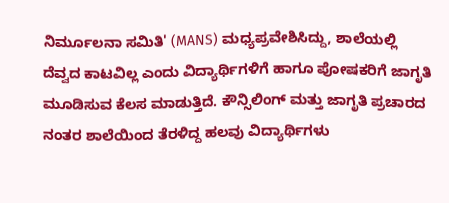ನಿರ್ಮೂಲನಾ ಸಮಿತಿ' (MANS) ಮಧ್ಯಪ್ರವೇಶಿಸಿದ್ದು, ಶಾಲೆಯಲ್ಲಿ ದೆವ್ವದ ಕಾಟವಿಲ್ಲ ಎಂದು ವಿದ್ಯಾರ್ಥಿಗಳಿಗೆ ಹಾಗೂ ಪೋಷಕರಿಗೆ ಜಾಗೃತಿ ಮೂಡಿಸುವ ಕೆಲಸ ಮಾಡುತ್ತಿದೆ. ಕೌನ್ಸಿಲಿಂಗ್ ಮತ್ತು ಜಾಗೃತಿ ಪ್ರಚಾರದ ನಂತರ ಶಾಲೆಯಿಂದ ತೆರಳಿದ್ದ ಹಲವು ವಿದ್ಯಾರ್ಥಿಗಳು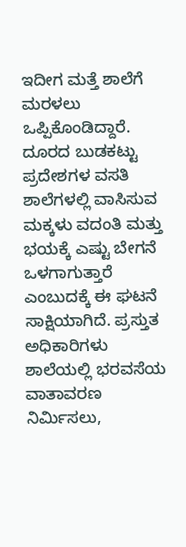ಇದೀಗ ಮತ್ತೆ ಶಾಲೆಗೆ ಮರಳಲು ಒಪ್ಪಿಕೊಂಡಿದ್ದಾರೆ.
ದೂರದ ಬುಡಕಟ್ಟು ಪ್ರದೇಶಗಳ ವಸತಿ ಶಾಲೆಗಳಲ್ಲಿ ವಾಸಿಸುವ ಮಕ್ಕಳು ವದಂತಿ ಮತ್ತು ಭಯಕ್ಕೆ ಎಷ್ಟು ಬೇಗನೆ ಒಳಗಾಗುತ್ತಾರೆ ಎಂಬುದಕ್ಕೆ ಈ ಘಟನೆ ಸಾಕ್ಷಿಯಾಗಿದೆ. ಪ್ರಸ್ತುತ ಅಧಿಕಾರಿಗಳು ಶಾಲೆಯಲ್ಲಿ ಭರವಸೆಯ ವಾತಾವರಣ ನಿರ್ಮಿಸಲು,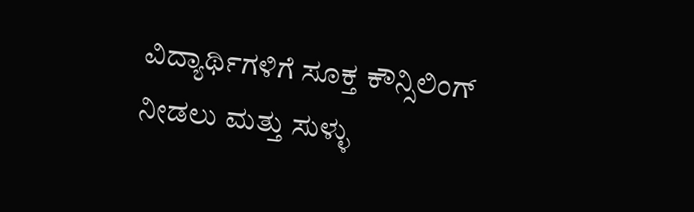ವಿದ್ಯಾರ್ಥಿಗಳಿಗೆ ಸೂಕ್ತ ಕೌನ್ಸಿಲಿಂಗ್ ನೀಡಲು ಮತ್ತು ಸುಳ್ಳು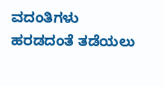ವದಂತಿಗಳು ಹರಡದಂತೆ ತಡೆಯಲು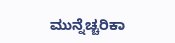ಮುನ್ನೆಚ್ಚರಿಕಾ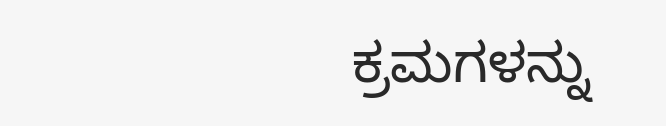ಕ್ರಮಗಳನ್ನು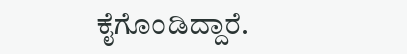ಕೈಗೊಂಡಿದ್ದಾರೆ.